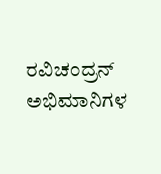ರವಿಚಂದ್ರನ್ ಅಭಿಮಾನಿಗಳ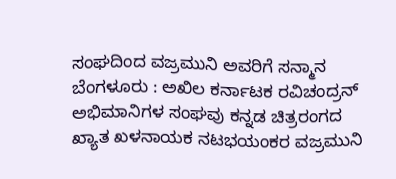ಸಂಘದಿಂದ ವಜ್ರಮುನಿ ಅವರಿಗೆ ಸನ್ಮಾನ
ಬೆಂಗಳೂರು : ಅಖಿಲ ಕರ್ನಾಟಕ ರವಿಚಂದ್ರನ್ ಅಭಿಮಾನಿಗಳ ಸಂಘವು ಕನ್ನಡ ಚಿತ್ರರಂಗದ ಖ್ಯಾತ ಖಳನಾಯಕ ನಟಭಯಂಕರ ವಜ್ರಮುನಿ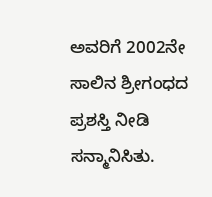ಅವರಿಗೆ 2002ನೇ ಸಾಲಿನ ಶ್ರೀಗಂಧದ ಪ್ರಶಸ್ತಿ ನೀಡಿ ಸನ್ಮಾನಿಸಿತು.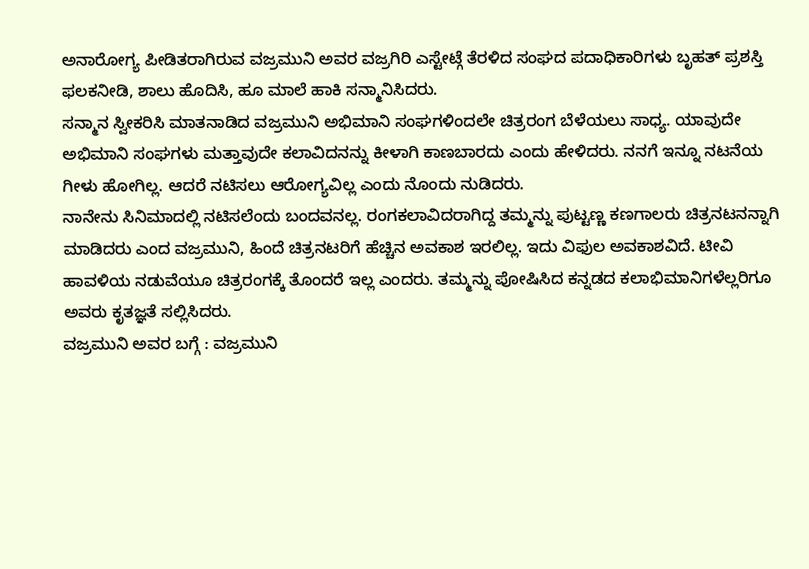ಅನಾರೋಗ್ಯ ಪೀಡಿತರಾಗಿರುವ ವಜ್ರಮುನಿ ಅವರ ವಜ್ರಗಿರಿ ಎಸ್ಟೇಟ್ಗೆ ತೆರಳಿದ ಸಂಘದ ಪದಾಧಿಕಾರಿಗಳು ಬೃಹತ್ ಪ್ರಶಸ್ತಿ ಫಲಕನೀಡಿ, ಶಾಲು ಹೊದಿಸಿ, ಹೂ ಮಾಲೆ ಹಾಕಿ ಸನ್ಮಾನಿಸಿದರು.
ಸನ್ಮಾನ ಸ್ವೀಕರಿಸಿ ಮಾತನಾಡಿದ ವಜ್ರಮುನಿ ಅಭಿಮಾನಿ ಸಂಘಗಳಿಂದಲೇ ಚಿತ್ರರಂಗ ಬೆಳೆಯಲು ಸಾಧ್ಯ. ಯಾವುದೇ ಅಭಿಮಾನಿ ಸಂಘಗಳು ಮತ್ತಾವುದೇ ಕಲಾವಿದನನ್ನು ಕೀಳಾಗಿ ಕಾಣಬಾರದು ಎಂದು ಹೇಳಿದರು. ನನಗೆ ಇನ್ನೂ ನಟನೆಯ ಗೀಳು ಹೋಗಿಲ್ಲ. ಆದರೆ ನಟಿಸಲು ಆರೋಗ್ಯವಿಲ್ಲ ಎಂದು ನೊಂದು ನುಡಿದರು.
ನಾನೇನು ಸಿನಿಮಾದಲ್ಲಿ ನಟಿಸಲೆಂದು ಬಂದವನಲ್ಲ. ರಂಗಕಲಾವಿದರಾಗಿದ್ದ ತಮ್ಮನ್ನು ಪುಟ್ಟಣ್ಣ ಕಣಗಾಲರು ಚಿತ್ರನಟನನ್ನಾಗಿ ಮಾಡಿದರು ಎಂದ ವಜ್ರಮುನಿ, ಹಿಂದೆ ಚಿತ್ರನಟರಿಗೆ ಹೆಚ್ಚಿನ ಅವಕಾಶ ಇರಲಿಲ್ಲ. ಇದು ವಿಫುಲ ಅವಕಾಶವಿದೆ. ಟೀವಿ ಹಾವಳಿಯ ನಡುವೆಯೂ ಚಿತ್ರರಂಗಕ್ಕೆ ತೊಂದರೆ ಇಲ್ಲ ಎಂದರು. ತಮ್ಮನ್ನು ಪೋಷಿಸಿದ ಕನ್ನಡದ ಕಲಾಭಿಮಾನಿಗಳೆಲ್ಲರಿಗೂ ಅವರು ಕೃತಜ್ಞತೆ ಸಲ್ಲಿಸಿದರು.
ವಜ್ರಮುನಿ ಅವರ ಬಗ್ಗೆ : ವಜ್ರಮುನಿ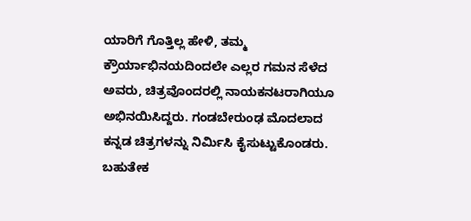ಯಾರಿಗೆ ಗೊತ್ತಿಲ್ಲ ಹೇಳಿ, ತಮ್ಮ ಕ್ರೌರ್ಯಾಭಿನಯದಿಂದಲೇ ಎಲ್ಲರ ಗಮನ ಸೆಳೆದ ಅವರು, ಚಿತ್ರವೊಂದರಲ್ಲಿ ನಾಯಕನಟರಾಗಿಯೂ ಅಭಿನಯಿಸಿದ್ದರು. ಗಂಡಬೇರುಂಢ ಮೊದಲಾದ ಕನ್ನಡ ಚಿತ್ರಗಳನ್ನು ನಿರ್ಮಿಸಿ ಕೈಸುಟ್ಟುಕೊಂಡರು.
ಬಹುತೇಕ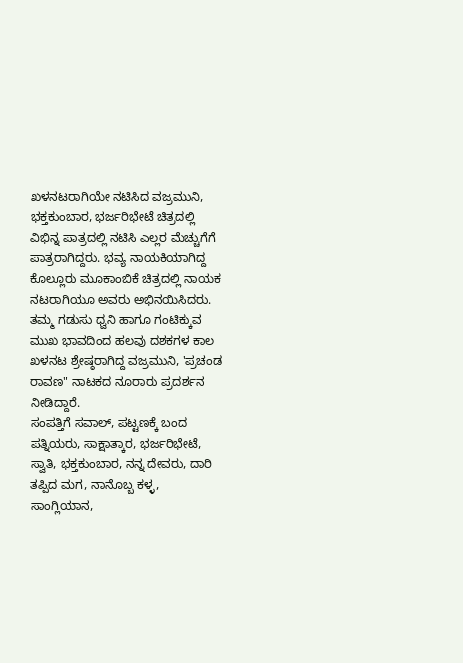ಖಳನಟರಾಗಿಯೇ ನಟಿಸಿದ ವಜ್ರಮುನಿ, ಭಕ್ತಕುಂಬಾರ, ಭರ್ಜರಿಭೇಟೆ ಚಿತ್ರದಲ್ಲಿ ವಿಭಿನ್ನ ಪಾತ್ರದಲ್ಲಿ ನಟಿಸಿ ಎಲ್ಲರ ಮೆಚ್ಚುಗೆಗೆ ಪಾತ್ರರಾಗಿದ್ದರು. ಭವ್ಯ ನಾಯಕಿಯಾಗಿದ್ದ ಕೊಲ್ಲೂರು ಮೂಕಾಂಬಿಕೆ ಚಿತ್ರದಲ್ಲಿ ನಾಯಕ ನಟರಾಗಿಯೂ ಅವರು ಅಭಿನಯಿಸಿದರು.
ತಮ್ಮ ಗಡುಸು ಧ್ವನಿ ಹಾಗೂ ಗಂಟಿಕ್ಕುವ ಮುಖ ಭಾವದಿಂದ ಹಲವು ದಶಕಗಳ ಕಾಲ ಖಳನಟ ಶ್ರೇಷ್ಠರಾಗಿದ್ದ ವಜ್ರಮುನಿ, 'ಪ್ರಚಂಡ ರಾವಣ" ನಾಟಕದ ನೂರಾರು ಪ್ರದರ್ಶನ ನೀಡಿದ್ದಾರೆ.
ಸಂಪತ್ತಿಗೆ ಸವಾಲ್, ಪಟ್ಟಣಕ್ಕೆ ಬಂದ ಪತ್ನಿಯರು, ಸಾಕ್ಷಾತ್ಕಾರ, ಭರ್ಜರಿಭೇಟೆ, ಸ್ವಾತಿ, ಭಕ್ತಕುಂಬಾರ, ನನ್ನ ದೇವರು, ದಾರಿ ತಪ್ಪಿದ ಮಗ, ನಾನೊಬ್ಬ ಕಳ್ಳ, ಸಾಂಗ್ಲಿಯಾನ,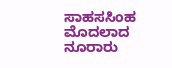ಸಾಹಸಸಿಂಹ ಮೊದಲಾದ ನೂರಾರು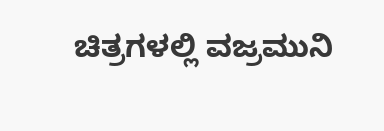ಚಿತ್ರಗಳಲ್ಲಿ ವಜ್ರಮುನಿ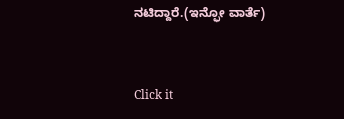ನಟಿದ್ದಾರೆ.(ಇನ್ಫೋ ವಾರ್ತೆ)


Click it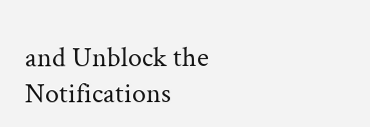and Unblock the Notifications